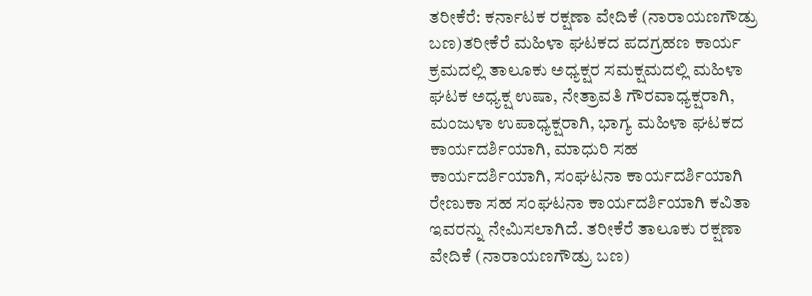ತರೀಕೆರೆ: ಕರ್ನಾಟಕ ರಕ್ಷಣಾ ವೇದಿಕೆ (ನಾರಾಯಣಗೌಡ್ರು ಬಣ)ತರೀಕೆರೆ ಮಹಿಳಾ ಘಟಕದ ಪದಗ್ರಹಣ ಕಾರ್ಯ ಕ್ರಮದಲ್ಲಿ ತಾಲೂಕು ಅಧ್ಯಕ್ಷರ ಸಮಕ್ಷಮದಲ್ಲಿ ಮಹಿಳಾ ಘಟಕ ಅಧ್ಯಕ್ಷ ಉಷಾ, ನೇತ್ರಾವತಿ ಗೌರವಾಧ್ಯಕ್ಷರಾಗಿ, ಮಂಜುಳಾ ಉಪಾಧ್ಯಕ್ಷರಾಗಿ, ಭಾಗ್ಯ ಮಹಿಳಾ ಘಟಕದ ಕಾರ್ಯದರ್ಶಿಯಾಗಿ, ಮಾಧುರಿ ಸಹ ಕಾರ್ಯದರ್ಶಿಯಾಗಿ, ಸಂಘಟನಾ ಕಾರ್ಯದರ್ಶಿಯಾಗಿ ರೇಣುಕಾ ಸಹ ಸಂಘಟನಾ ಕಾರ್ಯದರ್ಶಿಯಾಗಿ ಕವಿತಾ ಇವರನ್ನು ನೇಮಿಸಲಾಗಿದೆ. ತರೀಕೆರೆ ತಾಲೂಕು ರಕ್ಷಣಾ ವೇದಿಕೆ (ನಾರಾಯಣಗೌಡ್ರು ಬಣ)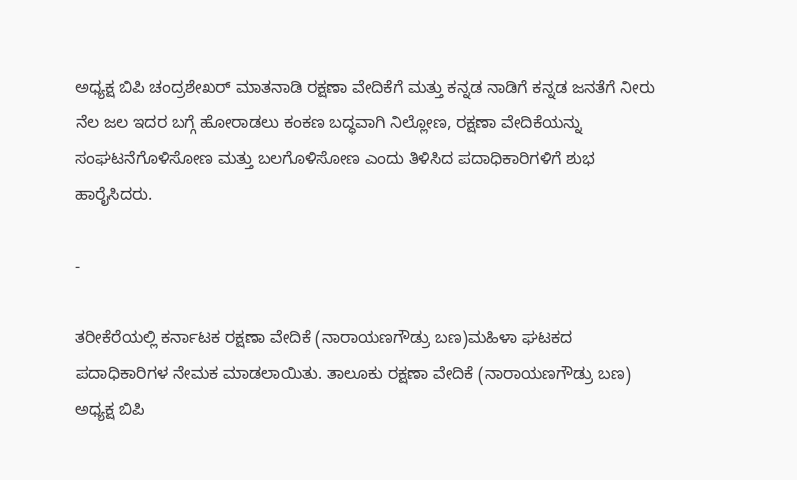ಅಧ್ಯಕ್ಷ ಬಿಪಿ ಚಂದ್ರಶೇಖರ್ ಮಾತನಾಡಿ ರಕ್ಷಣಾ ವೇದಿಕೆಗೆ ಮತ್ತು ಕನ್ನಡ ನಾಡಿಗೆ ಕನ್ನಡ ಜನತೆಗೆ ನೀರು ನೆಲ ಜಲ ಇದರ ಬಗ್ಗೆ ಹೋರಾಡಲು ಕಂಕಣ ಬದ್ಧವಾಗಿ ನಿಲ್ಲೋಣ, ರಕ್ಷಣಾ ವೇದಿಕೆಯನ್ನು ಸಂಘಟನೆಗೊಳಿಸೋಣ ಮತ್ತು ಬಲಗೊಳಿಸೋಣ ಎಂದು ತಿಳಿಸಿದ ಪದಾಧಿಕಾರಿಗಳಿಗೆ ಶುಭ ಹಾರೈಸಿದರು.

-

ತರೀಕೆರೆಯಲ್ಲಿ ಕರ್ನಾಟಕ ರಕ್ಷಣಾ ವೇದಿಕೆ (ನಾರಾಯಣಗೌಡ್ರು ಬಣ)ಮಹಿಳಾ ಘಟಕದ ಪದಾಧಿಕಾರಿಗಳ ನೇಮಕ ಮಾಡಲಾಯಿತು. ತಾಲೂಕು ರಕ್ಷಣಾ ವೇದಿಕೆ (ನಾರಾಯಣಗೌಡ್ರು ಬಣ) ಅಧ್ಯಕ್ಷ ಬಿಪಿ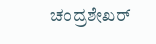ಚಂದ್ರಶೇಖರ್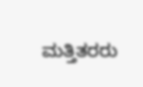ಮತ್ತಿತರರು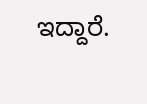ಇದ್ದಾರೆ.